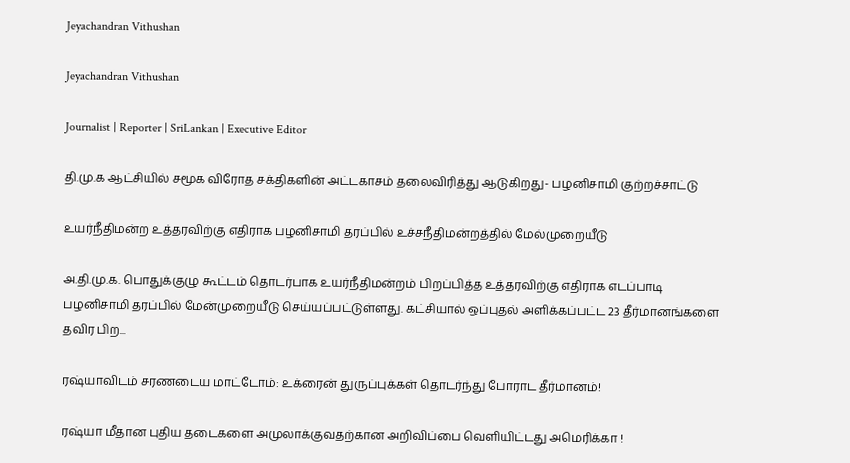Jeyachandran Vithushan

Jeyachandran Vithushan

Journalist | Reporter | SriLankan | Executive Editor

தி.மு.க ஆட்சியில் சமூக விரோத சக்திகளின் அட்டகாசம் தலைவிரித்து ஆடுகிறது- பழனிசாமி குற்றச்சாட்டு

உயர்நீதிமன்ற உத்தரவிற்கு எதிராக பழனிசாமி தரப்பில் உச்சநீதிமன்றத்தில் மேல்முறையீடு

அ.தி.மு.க. பொதுக்குழு கூட்டம் தொடர்பாக உயர்நீதிமன்றம் பிறப்பித்த உத்தரவிற்கு எதிராக எடப்பாடி பழனிசாமி தரப்பில் மேன்முறையீடு செய்யப்பட்டுள்ளது. கட்சியால் ஒப்புதல் அளிக்கப்பட்ட 23 தீர்மானங்களை தவிர பிற...

ரஷ்யாவிடம் சரணடைய மாட்டோம்: உக்ரைன் துருப்புக்கள் தொடர்ந்து போராட தீர்மானம்!

ரஷ்யா மீதான புதிய தடைகளை அமுலாக்குவதற்கான அறிவிப்பை வெளியிட்டது அமெரிக்கா !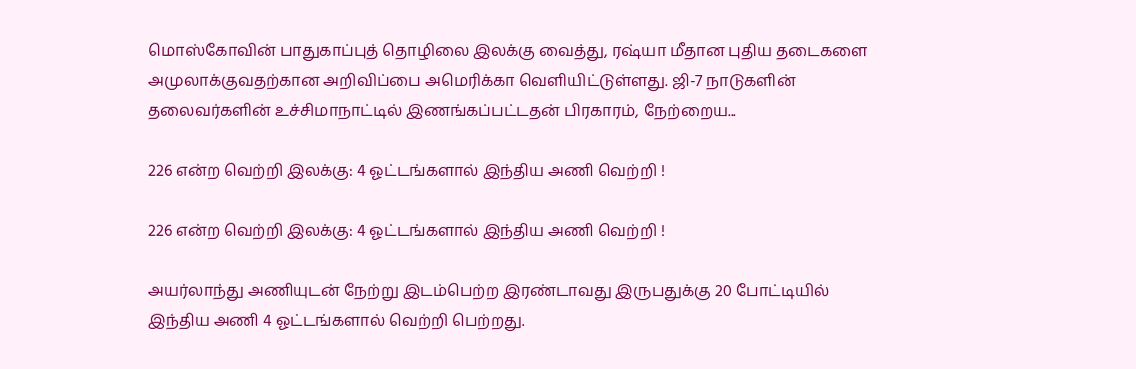மொஸ்கோவின் பாதுகாப்புத் தொழிலை இலக்கு வைத்து, ரஷ்யா மீதான புதிய தடைகளை அமுலாக்குவதற்கான அறிவிப்பை அமெரிக்கா வெளியிட்டுள்ளது. ஜி-7 நாடுகளின் தலைவர்களின் உச்சிமாநாட்டில் இணங்கப்பட்டதன் பிரகாரம், நேற்றைய...

226 என்ற வெற்றி இலக்கு: 4 ஓட்டங்களால் இந்திய அணி வெற்றி !

226 என்ற வெற்றி இலக்கு: 4 ஓட்டங்களால் இந்திய அணி வெற்றி !

அயர்லாந்து அணியுடன் நேற்று இடம்பெற்ற இரண்டாவது இருபதுக்கு 20 போட்டியில் இந்திய அணி 4 ஓட்டங்களால் வெற்றி பெற்றது.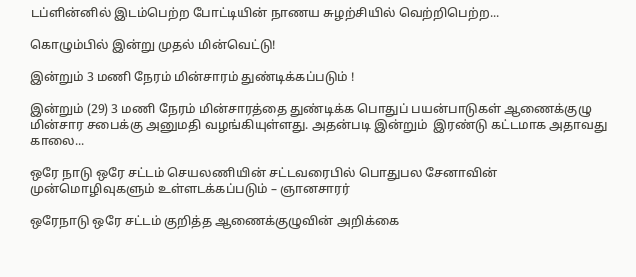டப்ளின்னில் இடம்பெற்ற போட்டியின் நாணய சுழற்சியில் வெற்றிபெற்ற...

கொழும்பில் இன்று முதல் மின்வெட்டு!

இன்றும் 3 மணி நேரம் மின்சாரம் துண்டிக்கப்படும் !

இன்றும் (29) 3 மணி நேரம் மின்சாரத்தை துண்டிக்க பொதுப் பயன்பாடுகள் ஆணைக்குழு மின்சார சபைக்கு அனுமதி வழங்கியுள்ளது. அதன்படி இன்றும்  இரண்டு கட்டமாக அதாவது காலை...

ஒரே நாடு ஒரே சட்டம் செயலணியின் சட்டவரைபில் பொதுபல சேனாவின் முன்மொழிவுகளும் உள்ளடக்கப்படும் – ஞானசாரர்

ஒரேநாடு ஒரே சட்டம் குறித்த ஆணைக்குழுவின் அறிக்கை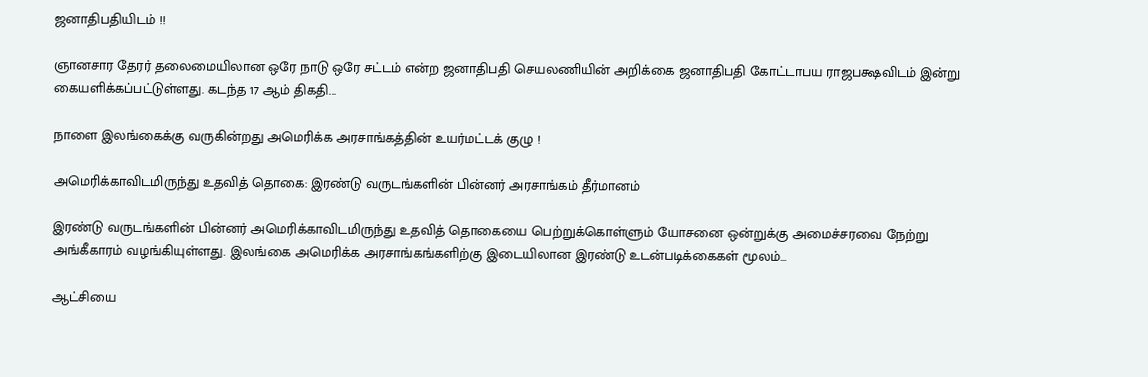ஜனாதிபதியிடம் !!

ஞானசார தேரர் தலைமையிலான ஒரே நாடு ஒரே சட்டம் என்ற ஜனாதிபதி செயலணியின் அறிக்கை ஜனாதிபதி கோட்டாபய ராஜபக்ஷவிடம் இன்று கையளிக்கப்பட்டுள்ளது. கடந்த 17 ஆம் திகதி...

நாளை இலங்கைக்கு வருகின்றது அமெரிக்க அரசாங்கத்தின் உயர்மட்டக் குழு !

அமெரிக்காவிடமிருந்து உதவித் தொகை: இரண்டு வருடங்களின் பின்னர் அரசாங்கம் தீர்மானம்

இரண்டு வருடங்களின் பின்னர் அமெரிக்காவிடமிருந்து உதவித் தொகையை பெற்றுக்கொள்ளும் யோசனை ஒன்றுக்கு அமைச்சரவை நேற்று அங்கீகாரம் வழங்கியுள்ளது. இலங்கை அமெரிக்க அரசாங்கங்களிற்கு இடையிலான இரண்டு உடன்படிக்கைகள் மூலம்...

ஆட்சியை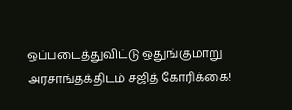ஒப்படைத்துவிட்டு ஒதுங்குமாறு அரசாங்தக்திடம் சஜித் கோரிக்கை!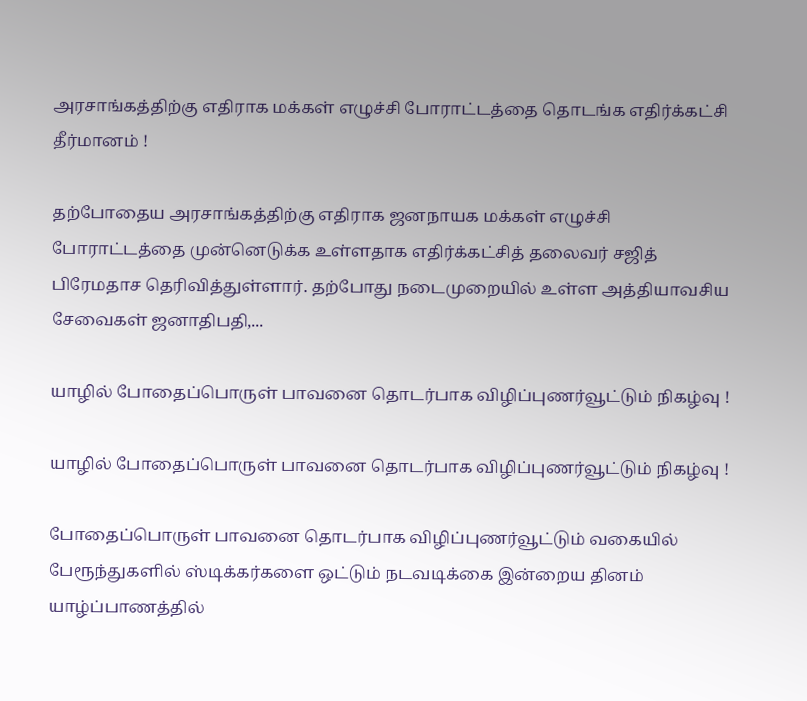அரசாங்கத்திற்கு எதிராக மக்கள் எழுச்சி போராட்டத்தை தொடங்க எதிர்க்கட்சி தீர்மானம் !

தற்போதைய அரசாங்கத்திற்கு எதிராக ஜனநாயக மக்கள் எழுச்சி போராட்டத்தை முன்னெடுக்க உள்ளதாக எதிர்க்கட்சித் தலைவர் சஜித் பிரேமதாச தெரிவித்துள்ளார். தற்போது நடைமுறையில் உள்ள அத்தியாவசிய சேவைகள் ஜனாதிபதி,...

யாழில் போதைப்பொருள் பாவனை தொடர்பாக விழிப்புணர்வூட்டும் நிகழ்வு !

யாழில் போதைப்பொருள் பாவனை தொடர்பாக விழிப்புணர்வூட்டும் நிகழ்வு !

போதைப்பொருள் பாவனை தொடர்பாக விழிப்புணர்வூட்டும் வகையில் பேரூந்துகளில் ஸ்டிக்கர்களை ஒட்டும் நடவடிக்கை இன்றைய தினம் யாழ்ப்பாணத்தில்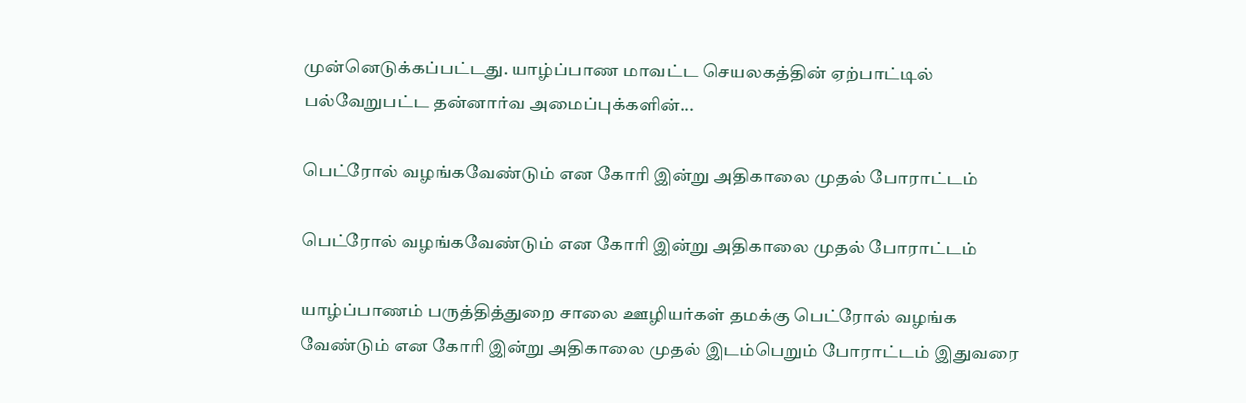முன்னெடுக்கப்பட்டது. யாழ்ப்பாண மாவட்ட செயலகத்தின் ஏற்பாட்டில் பல்வேறுபட்ட தன்னார்வ அமைப்புக்களின்...

பெட்ரோல் வழங்கவேண்டும் என கோரி இன்று அதிகாலை முதல் போராட்டம்

பெட்ரோல் வழங்கவேண்டும் என கோரி இன்று அதிகாலை முதல் போராட்டம்

யாழ்ப்பாணம் பருத்தித்துறை சாலை ஊழியர்கள் தமக்கு பெட்ரோல் வழங்க வேண்டும் என கோரி இன்று அதிகாலை முதல் இடம்பெறும் போராட்டம் இதுவரை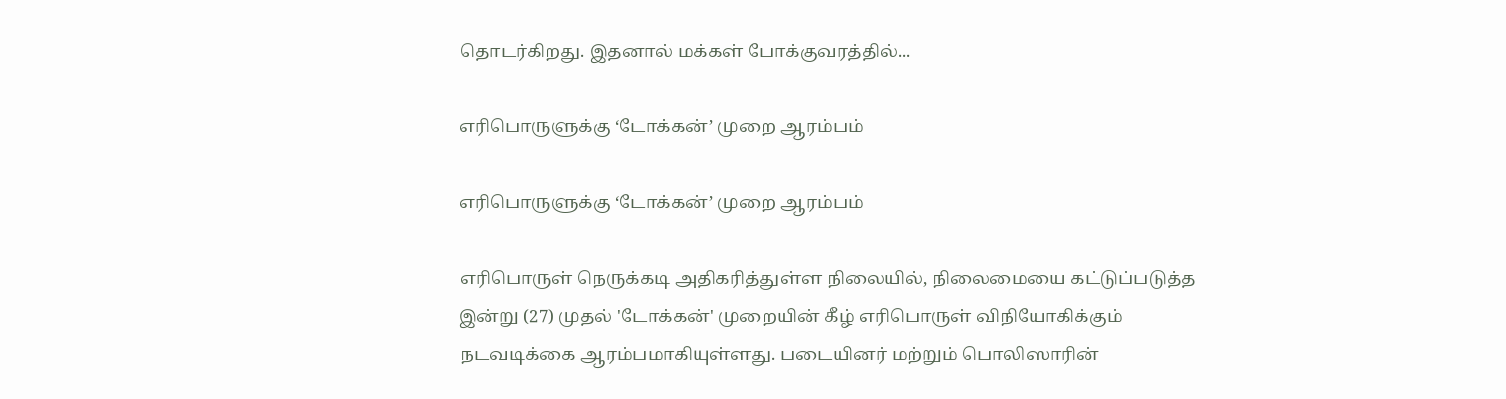தொடர்கிறது. இதனால் மக்கள் போக்குவரத்தில்...

எரிபொருளுக்கு ‘டோக்கன்’ முறை ஆரம்பம்

எரிபொருளுக்கு ‘டோக்கன்’ முறை ஆரம்பம்

எரிபொருள் நெருக்கடி அதிகரித்துள்ள நிலையில், நிலைமையை கட்டுப்படுத்த இன்று (27) முதல் 'டோக்கன்' முறையின் கீழ் எரிபொருள் விநியோகிக்கும் நடவடிக்கை ஆரம்பமாகியுள்ளது. படையினர் மற்றும் பொலிஸாரின்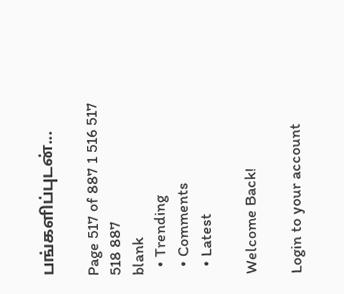பங்களிப்புடன்...

Page 517 of 887 1 516 517 518 887
blank
  • Trending
  • Comments
  • Latest

Welcome Back!

Login to your account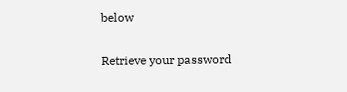below

Retrieve your password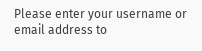Please enter your username or email address to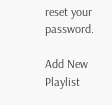reset your password.

Add New Playlist